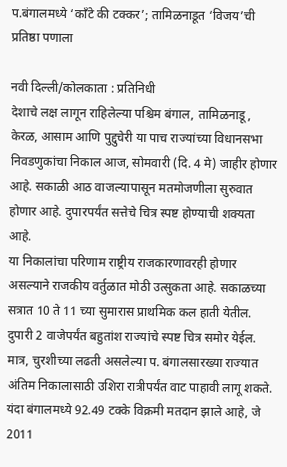प.बंगालमध्ये ‘काँटे की टक्कर’; तामिळनाडूत ‘विजय’ची प्रतिष्ठा पणाला

नवी दिल्ली/कोलकाता : प्रतिनिधी
देशाचे लक्ष लागून राहिलेल्या पश्चिम बंगाल, तामिळनाडू, केरळ, आसाम आणि पुद्दुचेरी या पाच राज्यांच्या विधानसभा निवडणुकांचा निकाल आज, सोमवारी (दि. 4 मे) जाहीर होणार आहे. सकाळी आठ वाजल्यापासून मतमोजणीला सुरुवात होणार आहे. दुपारपर्यंत सत्तेचे चित्र स्पष्ट होण्याची शक्यता आहे.
या निकालांचा परिणाम राष्ट्रीय राजकारणावरही होणार असल्याने राजकीय वर्तुळात मोठी उत्सुकता आहे. सकाळच्या सत्रात 10 ते 11 च्या सुमारास प्राथमिक कल हाती येतील. दुपारी 2 वाजेपर्यंत बहुतांश राज्यांचे स्पष्ट चित्र समोर येईल. मात्र, चुरशीच्या लढती असलेल्या प. बंगालसारख्या राज्यात अंतिम निकालासाठी उशिरा रात्रीपर्यंत वाट पाहावी लागू शकते.
यंदा बंगालमध्ये 92.49 टक्के विक्रमी मतदान झाले आहे, जे 2011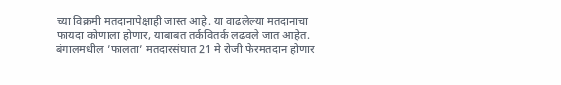च्या विक्रमी मतदानापेक्षाही जास्त आहे. या वाढलेल्या मतदानाचा फायदा कोणाला होणार, याबाबत तर्कवितर्क लढवले जात आहेत. बंगालमधील ’फालता’ मतदारसंघात 21 मे रोजी फेरमतदान होणार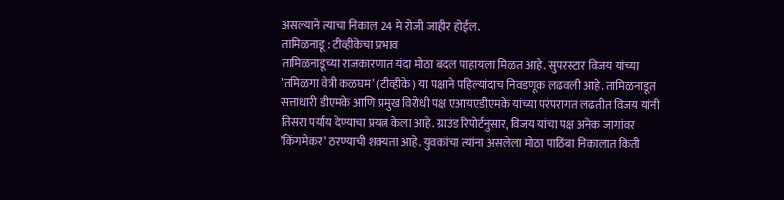असल्याने त्याचा निकाल 24 मे रोजी जाहीर होईल.
तामिळनाडू : टीव्हीकेचा प्रभाव
तामिळनाडूच्या राजकारणात यंदा मोठा बदल पाहायला मिळत आहे. सुपरस्टार विजय यांच्या ’तमिळगा वेत्री कळघम’ (टीव्हीके) या पक्षाने पहिल्यांदाच निवडणूक लढवली आहे. तामिळनाडूत सत्ताधारी डीएमके आणि प्रमुख विरोधी पक्ष एआयएडीएमके यांच्या परंपरागत लढतीत विजय यांनी तिसरा पर्याय देण्याचा प्रयत्न केला आहे. ग्राउंड रिपोर्टनुसार, विजय यांचा पक्ष अनेक जागांवर ’किंगमेकर’ ठरण्याची शक्यता आहे. युवकांचा त्यांना असलेला मोठा पाठिंबा निकालात किती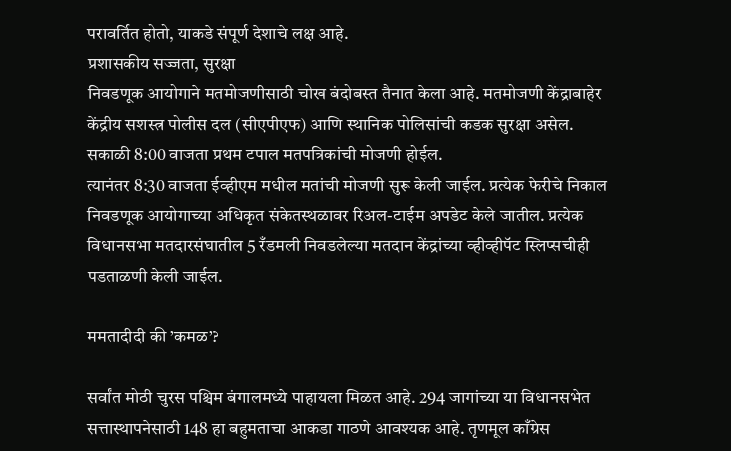परावर्तित होतो, याकडे संपूर्ण देशाचे लक्ष आहे.
प्रशासकीय सज्जता, सुरक्षा
निवडणूक आयोगाने मतमोजणीसाठी चोख बंदोबस्त तैनात केला आहे. मतमोजणी केंद्राबाहेर केंद्रीय सशस्त्र पोलीस दल (सीएपीएफ) आणि स्थानिक पोलिसांची कडक सुरक्षा असेल. सकाळी 8:00 वाजता प्रथम टपाल मतपत्रिकांची मोजणी होईल.
त्यानंतर 8:30 वाजता ईव्हीएम मधील मतांची मोजणी सुरू केली जाईल. प्रत्येक फेरीचे निकाल निवडणूक आयोगाच्या अधिकृत संकेतस्थळावर रिअल-टाईम अपडेट केले जातील. प्रत्येक विधानसभा मतदारसंघातील 5 रँडमली निवडलेल्या मतदान केंद्रांच्या व्हीव्हीपॅट स्लिप्सचीही पडताळणी केली जाईल.

ममतादीदी की ’कमळ’?

सर्वांत मोठी चुरस पश्चिम बंगालमध्ये पाहायला मिळत आहे. 294 जागांच्या या विधानसभेत सत्तास्थापनेसाठी 148 हा बहुमताचा आकडा गाठणे आवश्यक आहे. तृणमूल काँग्रेस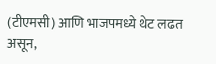(टीएमसी) आणि भाजपमध्ये थेट लढत असून,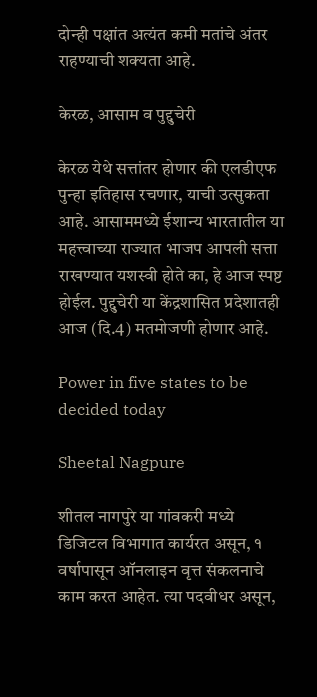दोन्ही पक्षांत अत्यंत कमी मतांचे अंतर राहण्याची शक्यता आहे.

केरळ, आसाम व पुद्दुचेरी

केरळ येथे सत्तांतर होणार की एलडीएफ पुन्हा इतिहास रचणार, याची उत्सुकता आहे. आसाममध्ये ईशान्य भारतातील या महत्त्वाच्या राज्यात भाजप आपली सत्ता राखण्यात यशस्वी होते का, हे आज स्पष्ट होईल. पुद्दुचेरी या केंद्रशासित प्रदेशातही आज (दि.4) मतमोजणी होणार आहे.

Power in five states to be decided today

Sheetal Nagpure

शीतल नागपुरे या गांवकरी मध्ये डिजिटल विभागात कार्यरत असून, १ वर्षापासून ऑनलाइन वृत्त संकलनाचे काम करत आहेत. त्या पदवीधर असून,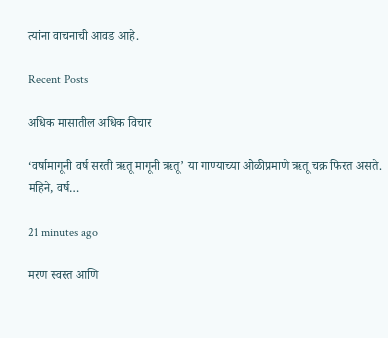त्यांना वाचनाची आवड आहे.

Recent Posts

अधिक मासातील अधिक विचार

‘वर्षामागूनी वर्ष सरती ऋतू मागूनी ऋतू’ या गाण्याच्या ओळीप्रमाणे ऋतू चक्र फिरत असते. महिने, वर्ष…

21 minutes ago

मरण स्वस्त आणि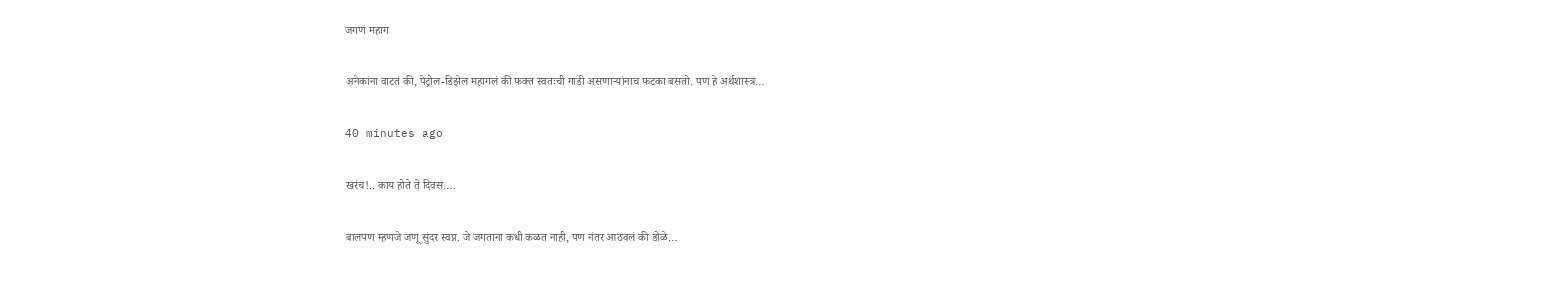जगणं महाग

अनेकांना वाटतं की, पेट्रोल-डिझेल महागलं की फक्त स्वतःची गाडी असणार्‍यांनाच फटका बसतो. पण हे अर्थशास्त्र…

40 minutes ago

खरंच!.. काय होते ते दिवस….

बालपण म्हणजे जणू सुंदर स्वप्न. जे जगताना कधी कळत नाही, पण नंतर आठवलं की डोळे…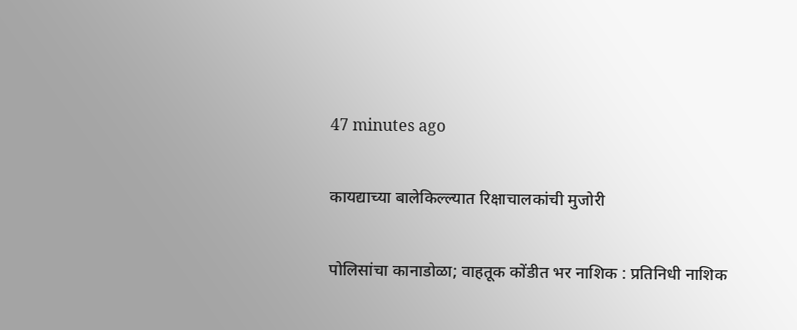47 minutes ago

कायद्याच्या बालेकिल्ल्यात रिक्षाचालकांची मुजोरी

पोलिसांचा कानाडोळा; वाहतूक कोंडीत भर नाशिक : प्रतिनिधी नाशिक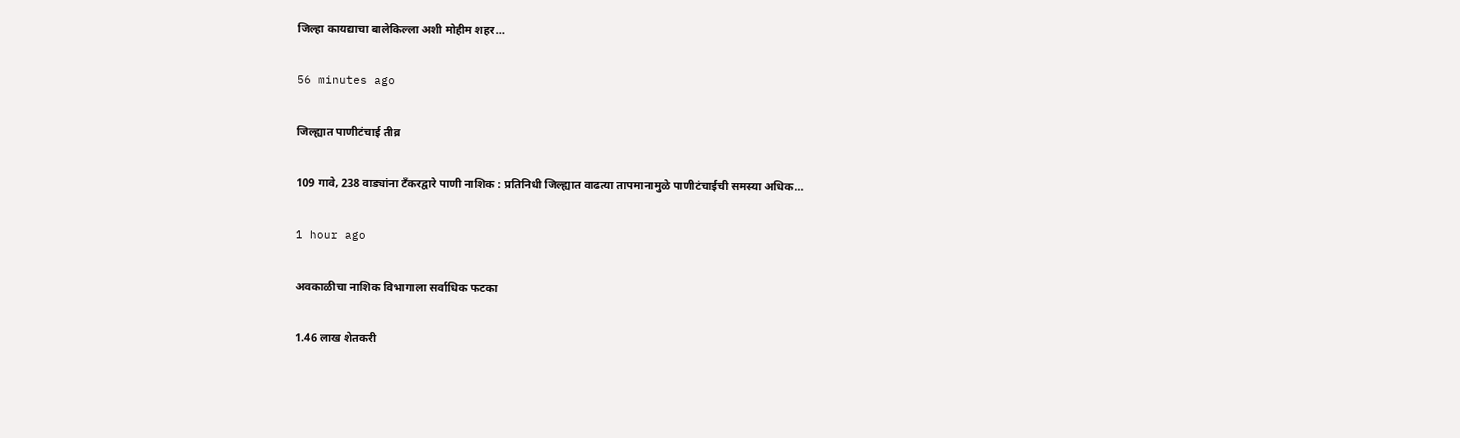जिल्हा कायद्याचा बालेकिल्ला अशी मोहीम शहर…

56 minutes ago

जिल्ह्यात पाणीटंचाई तीव्र

109 गावे, 238 वाड्यांना टँकरद्वारे पाणी नाशिक : प्रतिनिधी जिल्ह्यात वाढत्या तापमानामुळे पाणीटंचाईची समस्या अधिक…

1 hour ago

अवकाळीचा नाशिक विभागाला सर्वाधिक फटका

1.46 लाख शेतकरी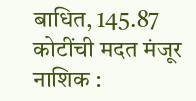बाधित, 145.87 कोटींची मदत मंजूर नाशिक :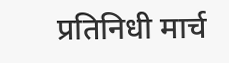प्रतिनिधी मार्च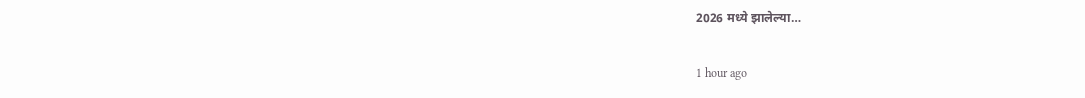2026 मध्ये झालेल्या…

1 hour ago